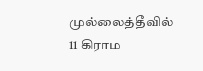முல்லைத்தீவில் 11 கிராம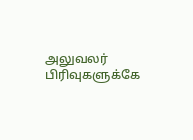அலுவலர் பிரிவுகளுக்கே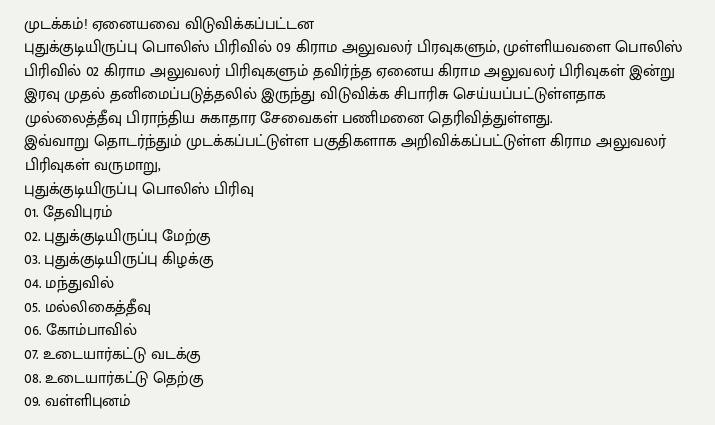முடக்கம்! ஏனையவை விடுவிக்கப்பட்டன
புதுக்குடியிருப்பு பொலிஸ் பிரிவில் 09 கிராம அலுவலர் பிரவுகளும், முள்ளியவளை பொலிஸ் பிரிவில் 02 கிராம அலுவலர் பிரிவுகளும் தவிர்ந்த ஏனைய கிராம அலுவலர் பிரிவுகள் இன்று இரவு முதல் தனிமைப்படுத்தலில் இருந்து விடுவிக்க சிபாரிசு செய்யப்பட்டுள்ளதாக முல்லைத்தீவு பிராந்திய சுகாதார சேவைகள் பணிமனை தெரிவித்துள்ளது.
இவ்வாறு தொடர்ந்தும் முடக்கப்பட்டுள்ள பகுதிகளாக அறிவிக்கப்பட்டுள்ள கிராம அலுவலர் பிரிவுகள் வருமாறு,
புதுக்குடியிருப்பு பொலிஸ் பிரிவு
01. தேவிபுரம்
02. புதுக்குடியிருப்பு மேற்கு
03. புதுக்குடியிருப்பு கிழக்கு
04. மந்துவில்
05. மல்லிகைத்தீவு
06. கோம்பாவில்
07. உடையார்கட்டு வடக்கு
08. உடையார்கட்டு தெற்கு
09. வள்ளிபுனம்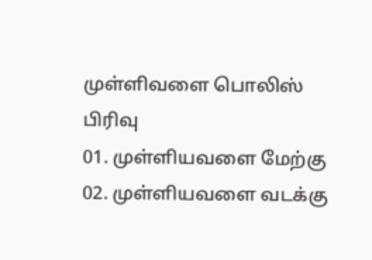முள்ளிவளை பொலிஸ் பிரிவு
01. முள்ளியவளை மேற்கு
02. முள்ளியவளை வடக்கு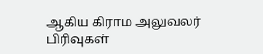ஆகிய கிராம அலுவலர் பிரிவுகள்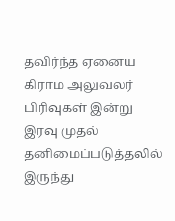தவிர்ந்த ஏனைய கிராம அலுவலர் பிரிவுகள் இன்று இரவு முதல் தனிமைப்படுத்தலில் இருந்து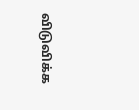விடுவிக்க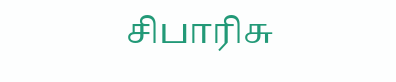சிபாரிசு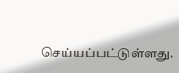செய்யப்பட்டுள்ளது.